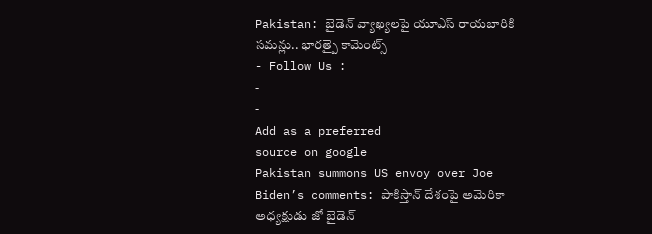Pakistan: బైడెన్ వ్యాఖ్యలపై యూఎస్ రాయబారికి సమన్లు.. భారత్పై కామెంట్స్
- Follow Us :
-
-
Add as a preferred
source on google
Pakistan summons US envoy over Joe Biden’s comments: పాకిస్తాన్ దేశంపై అమెరికా అధ్యక్షుడు జో బైడెన్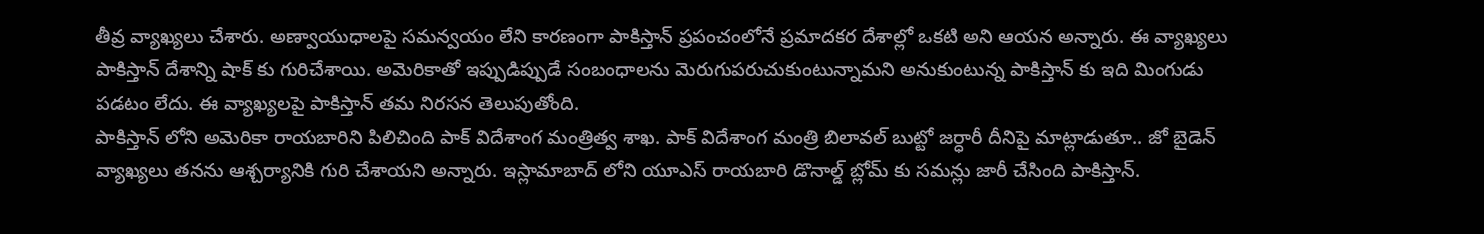తీవ్ర వ్యాఖ్యలు చేశారు. అణ్వాయుధాలపై సమన్వయం లేని కారణంగా పాకిస్తాన్ ప్రపంచంలోనే ప్రమాదకర దేశాల్లో ఒకటి అని ఆయన అన్నారు. ఈ వ్యాఖ్యలు పాకిస్తాన్ దేశాన్ని షాక్ కు గురిచేశాయి. అమెరికాతో ఇప్పుడిప్పుడే సంబంధాలను మెరుగుపరుచుకుంటున్నామని అనుకుంటున్న పాకిస్తాన్ కు ఇది మింగుడు పడటం లేదు. ఈ వ్యాఖ్యలపై పాకిస్తాన్ తమ నిరసన తెలుపుతోంది.
పాకిస్తాన్ లోని అమెరికా రాయబారిని పిలిచింది పాక్ విదేశాంగ మంత్రిత్వ శాఖ. పాక్ విదేశాంగ మంత్రి బిలావల్ బుట్టో జర్ధారీ దీనిపై మాట్లాడుతూ.. జో బైడెన్ వ్యాఖ్యలు తనను ఆశ్చర్యానికి గురి చేశాయని అన్నారు. ఇస్లామాబాద్ లోని యూఎస్ రాయబారి డొనాల్డ్ బ్లోమ్ కు సమన్లు జారీ చేసింది పాకిస్తాన్.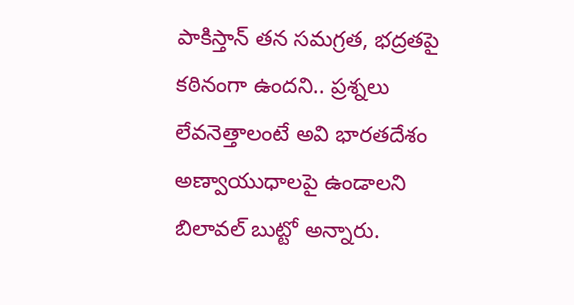పాకిస్తాన్ తన సమగ్రత, భద్రతపై కఠినంగా ఉందని.. ప్రశ్నలు లేవనెత్తాలంటే అవి భారతదేశం అణ్వాయుధాలపై ఉండాలని బిలావల్ బుట్టో అన్నారు.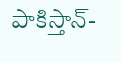పాకిస్తాన్-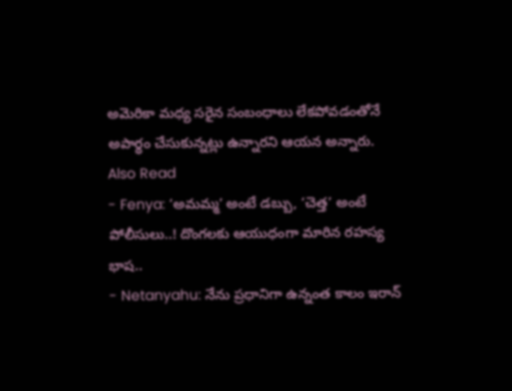అమెరికా మధ్య సరైన సంబంధాలు లేకపోవడంతోనే అపార్థం చేసుకున్నట్లు ఉన్నారని ఆయన అన్నారు.
Also Read
- Fenya: ‘అమమ్మ’ అంటే డబ్బు, ‘చెత్త’ అంటే పోలీసులు..! దొంగలకు ఆయుధంగా మారిన రహస్య భాష..
- Netanyahu: నేను ప్రధానిగా ఉన్నంత కాలం ఇరాన్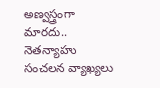అణ్వస్త్రంగా మారదు.. నెతన్యాహు సంచలన వ్యాఖ్యలు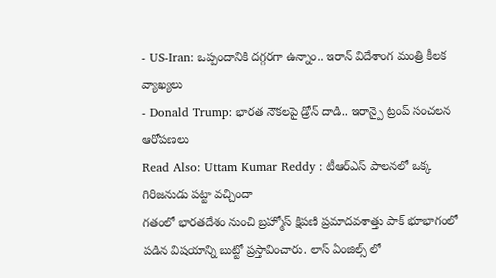- US-Iran: ఒప్పందానికి దగ్గరగా ఉన్నాం.. ఇరాన్ విదేశాంగ మంత్రి కీలక వ్యాఖ్యలు
- Donald Trump: భారత నౌకలపై డ్రోన్ దాడి.. ఇరాన్పై ట్రంప్ సంచలన ఆరోపణలు
Read Also: Uttam Kumar Reddy : టీఆర్ఎస్ పాలనలో ఒక్క గిరిజనుడు పట్టా వచ్చిందా
గతంలో భారతదేశం నుంచి బ్రహ్మోస్ క్షిపణి ప్రమాదవశాత్తు పాక్ భూభాగంలో పడిన విషయాన్ని బుట్టో ప్రస్తావించారు. లాస్ ఏంజిల్స్ లో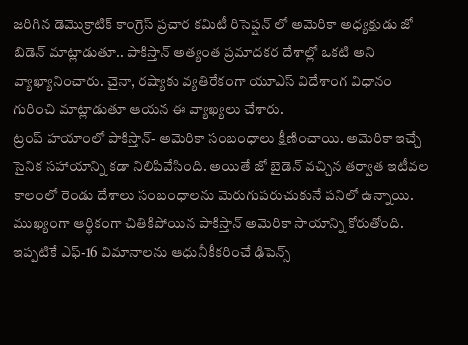జరిగిన డెమొక్రాటిక్ కాంగ్రెస్ ప్రచార కమిటీ రిసెప్షన్ లో అమెరికా అధ్యక్షుడు జో బిడెన్ మాట్లాడుతూ.. పాకిస్తాన్ అత్యంత ప్రమాదకర దేశాల్లో ఒకటి అని వ్యాఖ్యానించారు. చైనా, రష్యాకు వ్యతిరేకంగా యూఎస్ విదేశాంగ విధానం గురించి మాట్లాడుతూ ఆయన ఈ వ్యాఖ్యలు చేశారు.
ట్రంప్ హయాంలో పాకిస్తాన్- అమెరికా సంబంధాలు క్షీణించాయి. అమెరికా ఇచ్చే సైనిక సహాయాన్ని కడా నిలిపివేసింది. అయితే జో బైడెన్ వచ్చిన తర్వాత ఇటీవల కాలంలో రెండు దేశాలు సంబంధాలను మెరుగుపరుచుకునే పనిలో ఉన్నాయి. ముఖ్యంగా ఆర్థికంగా చితికిపోయిన పాకిస్తాన్ అమెరికా సాయాన్ని కోరుతోంది. ఇప్పటికే ఎఫ్-16 విమానాలను ఆధునీకీకరించే ఢిపెన్స్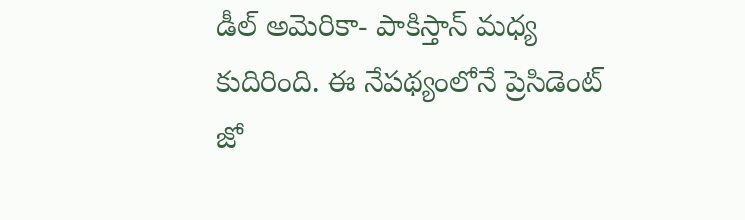డీల్ అమెరికా- పాకిస్తాన్ మధ్య కుదిరింది. ఈ నేపథ్యంలోనే ప్రెసిడెంట్ జో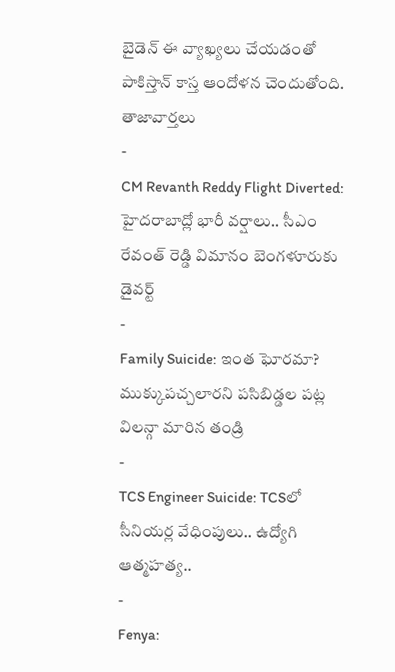బైడెన్ ఈ వ్యాఖ్యలు చేయడంతో పాకిస్తాన్ కాస్త ఆందోళన చెందుతోంది.
తాజావార్తలు
-
CM Revanth Reddy Flight Diverted: హైదరాబాద్లో భారీ వర్షాలు.. సీఎం రేవంత్ రెడ్డి విమానం బెంగళూరుకు డైవర్ట్
-
Family Suicide: ఇంత ఘోరమా? ముక్కుపచ్చలారని పసిబిడ్డల పట్ల విలన్గా మారిన తండ్రి
-
TCS Engineer Suicide: TCSలో సీనియర్ల వేధింపులు.. ఉద్యోగి ఆత్మహత్య..
-
Fenya: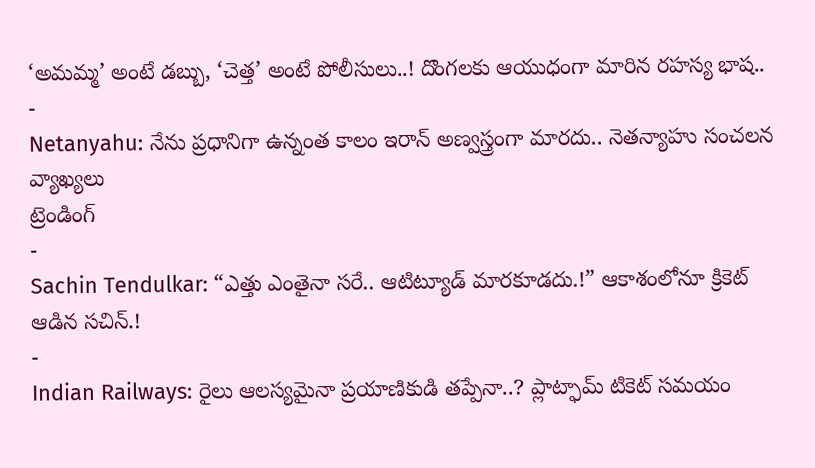‘అమమ్మ’ అంటే డబ్బు, ‘చెత్త’ అంటే పోలీసులు..! దొంగలకు ఆయుధంగా మారిన రహస్య భాష..
-
Netanyahu: నేను ప్రధానిగా ఉన్నంత కాలం ఇరాన్ అణ్వస్త్రంగా మారదు.. నెతన్యాహు సంచలన వ్యాఖ్యలు
ట్రెండింగ్
-
Sachin Tendulkar: “ఎత్తు ఎంతైనా సరే.. ఆటిట్యూడ్ మారకూడదు.!” ఆకాశంలోనూ క్రికెట్ ఆడిన సచిన్.!
-
Indian Railways: రైలు ఆలస్యమైనా ప్రయాణికుడి తప్పేనా..? ప్లాట్ఫామ్ టికెట్ సమయం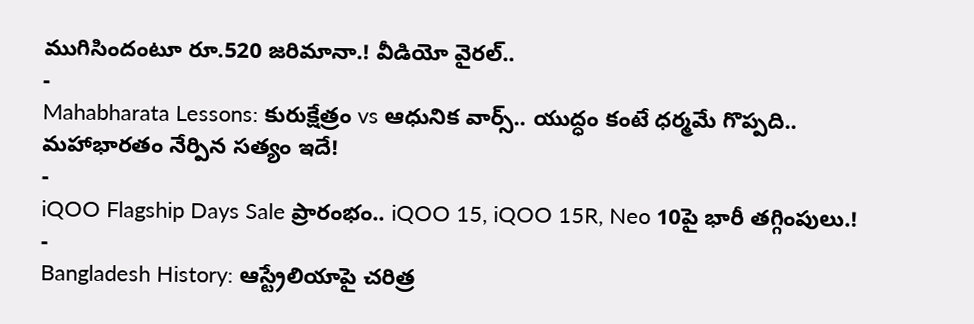ముగిసిందంటూ రూ.520 జరిమానా.! వీడియో వైరల్..
-
Mahabharata Lessons: కురుక్షేత్రం vs ఆధునిక వార్స్.. యుద్ధం కంటే ధర్మమే గొప్పది.. మహాభారతం నేర్పిన సత్యం ఇదే!
-
iQOO Flagship Days Sale ప్రారంభం.. iQOO 15, iQOO 15R, Neo 10పై భారీ తగ్గింపులు.!
-
Bangladesh History: ఆస్ట్రేలియాపై చరిత్ర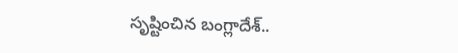సృష్టించిన బంగ్లాదేశ్..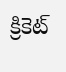క్రికెట్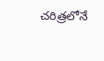చరిత్రలోనే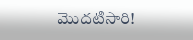మొదటిసారి!